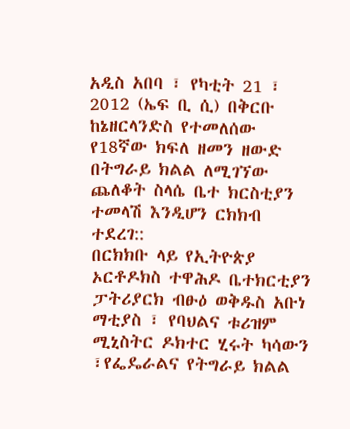አዲስ አበባ ፣ የካቲት 21 ፣ 2012 (ኤፍ ቢ ሲ) በቅርቡ ከኔዘርላንድስ የተመለሰው የ18ኛው ክፍለ ዘመን ዘውድ በትግራይ ክልል ለሚገኘው ጨለቆት ስላሴ ቤተ ክርስቲያን ተመላሽ እንዲሆን ርክክብ ተደረገ::
በርክክቡ ላይ የኢትዮጵያ ኦርቶዶክስ ተዋሕዶ ቤተክርቲያን ፓትሪያርክ ብፁዕ ወቅዱስ አቡነ ማቲያስ ፣ የባህልና ቱሪዝም ሚኒስትር ዶክተር ሂሩት ካሳውን ፣የፌዴራልና የትግራይ ክልል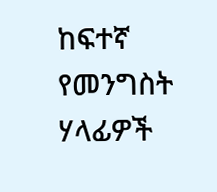ከፍተኛ የመንግስት ሃላፊዎች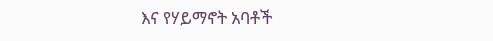እና የሃይማኖት አባቶች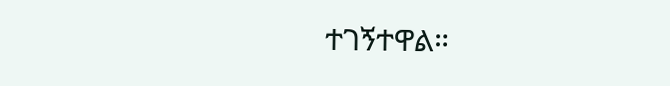ተገኝተዋል።